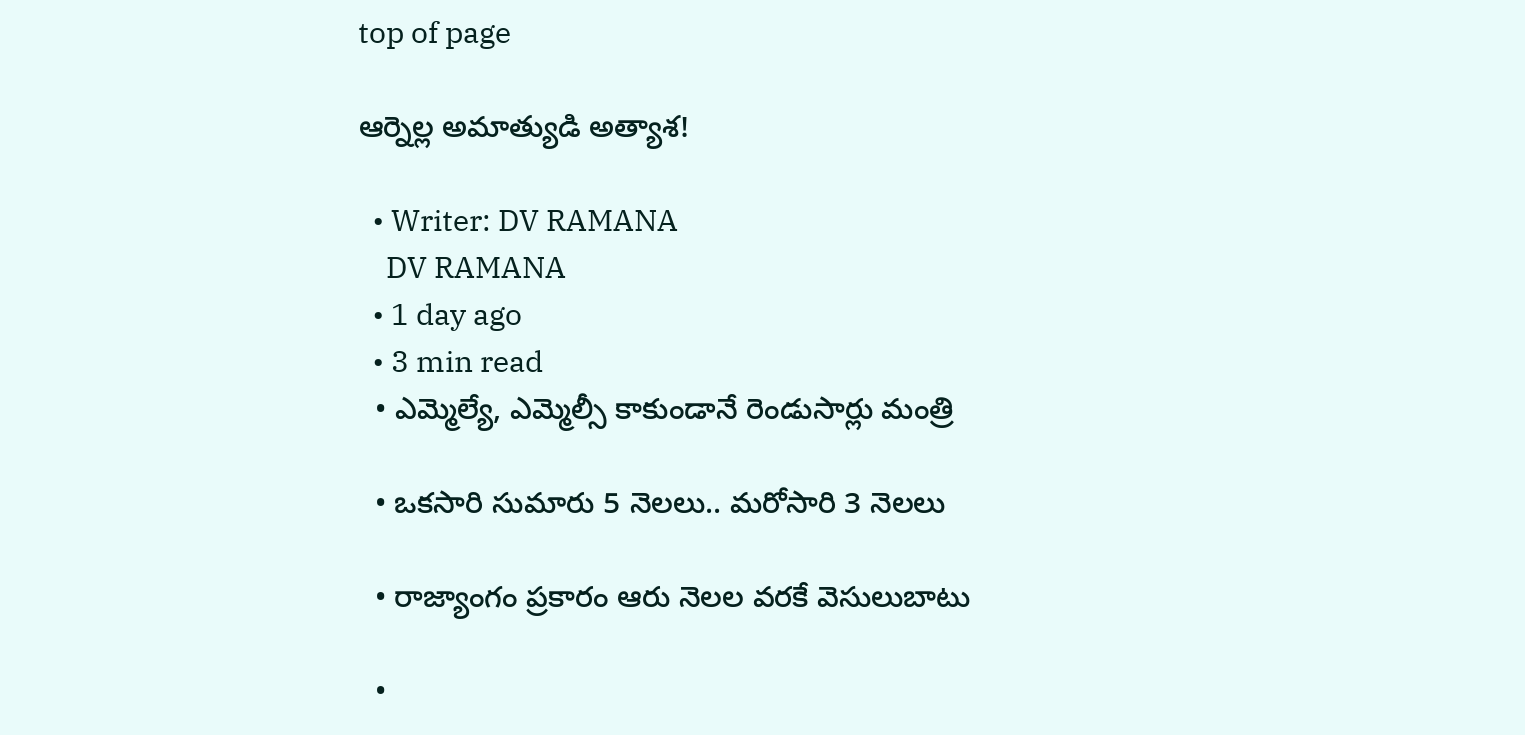top of page

ఆర్నెల్ల అమాత్యుడి అత్యాశ!

  • Writer: DV RAMANA
    DV RAMANA
  • 1 day ago
  • 3 min read
  • ఎమ్మెల్యే, ఎమ్మెల్సీ కాకుండానే రెండుసార్లు మంత్రి

  • ఒకసారి సుమారు 5 నెలలు.. మరోసారి 3 నెలలు

  • రాజ్యాంగం ప్రకారం ఆరు నెలల వరకే వెసులుబాటు

  •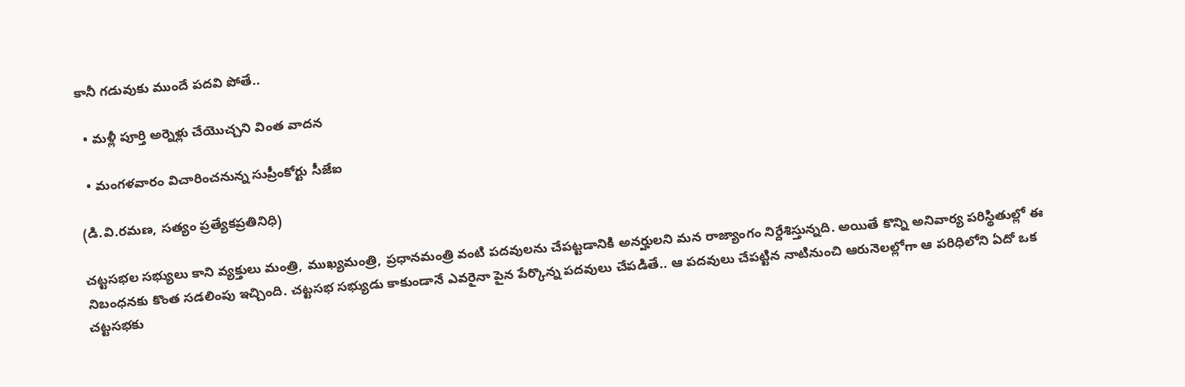కానీ గడువుకు ముందే పదవి పోతే..

  • మళ్లీ పూర్తి అర్నెళ్లు చేయొచ్చని వింత వాదన

  • మంగళవారం విచారించనున్న సుప్రీంకోర్టు సీజేఐ

(డి.వి.రమణ, సత్యం ప్రత్యేకప్రతినిధి)

చట్టసభల సభ్యులు కాని వ్యక్తులు మంత్రి, ముఖ్యమంత్రి, ప్రధానమంత్రి వంటి పదవులను చేపట్టడానికి అనర్హులని మన రాజ్యాంగం నిర్దేశిస్తున్నది. అయితే కొన్ని అనివార్య పరిస్థితుల్లో ఈ నిబంధనకు కొంత సడలింపు ఇచ్చింది. చట్టసభ సభ్యుడు కాకుండానే ఎవరైనా పైన పేర్కొన్న పదవులు చేపడితే.. ఆ పదవులు చేపట్టిన నాటినుంచి ఆరునెలల్లోగా ఆ పరిధిలోని ఏదో ఒక చట్టసభకు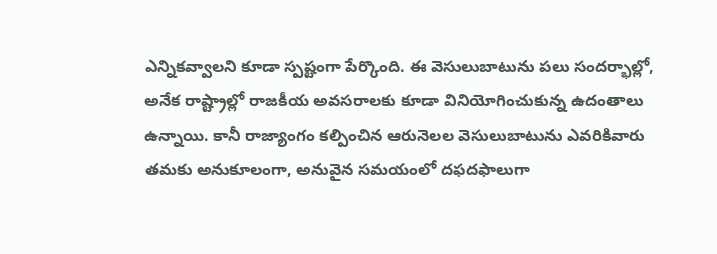ఎన్నికవ్వాలని కూడా స్పష్టంగా పేర్కొంది. ఈ వెసులుబాటును పలు సందర్భాల్లో, అనేక రాష్ట్రాల్లో రాజకీయ అవసరాలకు కూడా వినియోగించుకున్న ఉదంతాలు ఉన్నాయి. కానీ రాజ్యాంగం కల్పించిన ఆరునెలల వెసులుబాటును ఎవరికివారు తమకు అనుకూలంగా, అనువైన సమయంలో దఫదఫాలుగా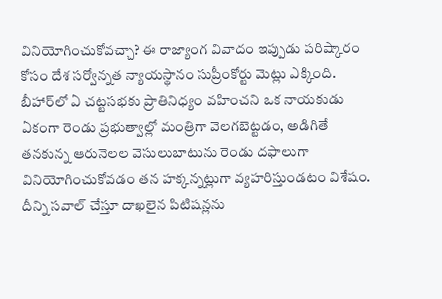వినియోగించుకోవచ్చా? ఈ రాజ్యాంగ వివాదం ఇప్పుడు పరిష్కారం కోసం దేశ సర్వోన్నత న్యాయస్థానం సుప్రీంకోర్టు మెట్లు ఎక్కింది. బీహార్‌లో ఏ చట్టసభకు ప్రాతినిధ్యం వహించని ఒక నాయకుడు ఏకంగా రెండు ప్రభుత్వాల్లో మంత్రిగా వెలగబెట్టడం, అడిగితే తనకున్న ఆరునెలల వెసులుబాటును రెండు దఫాలుగా వినియోగించుకోవడం తన హక్కన్నట్లుగా వ్యహరిస్తుండటం విశేషం. దీన్ని సవాల్ చేస్తూ దాఖలైన పిటిషన్లను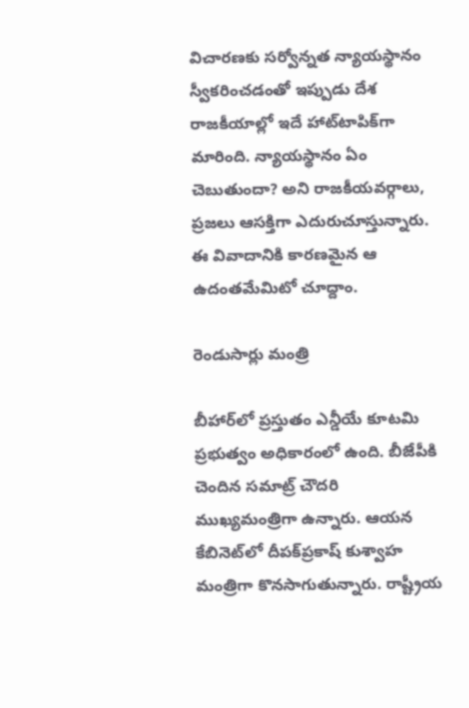విచారణకు సర్వోన్నత న్యాయస్థానం స్వీకరించడంతో ఇప్పుడు దేశ రాజకీయాల్లో ఇదే హాట్‌టాపిక్‌గా మారింది. న్యాయస్థానం ఏం చెబుతుందా? అని రాజకీయవర్గాలు, ప్రజలు ఆసక్తిగా ఎదురుచూస్తున్నారు. ఈ వివాదానికి కారణమైన ఆ ఉదంతమేమిటో చూద్దాం.

రెండుసార్లు మంత్రి

బీహార్‌లో ప్రస్తుతం ఎన్డీయే కూటమి ప్రభుత్వం అధికారంలో ఉంది. బీజేపీకి చెందిన సమాట్ర్ చౌదరి ముఖ్యమంత్రిగా ఉన్నారు. ఆయన కేబినెట్‌లో దీపక్‌ప్రకాష్ కుశ్వాహ మంత్రిగా కొనసాగుతున్నారు. రాష్ట్రీయ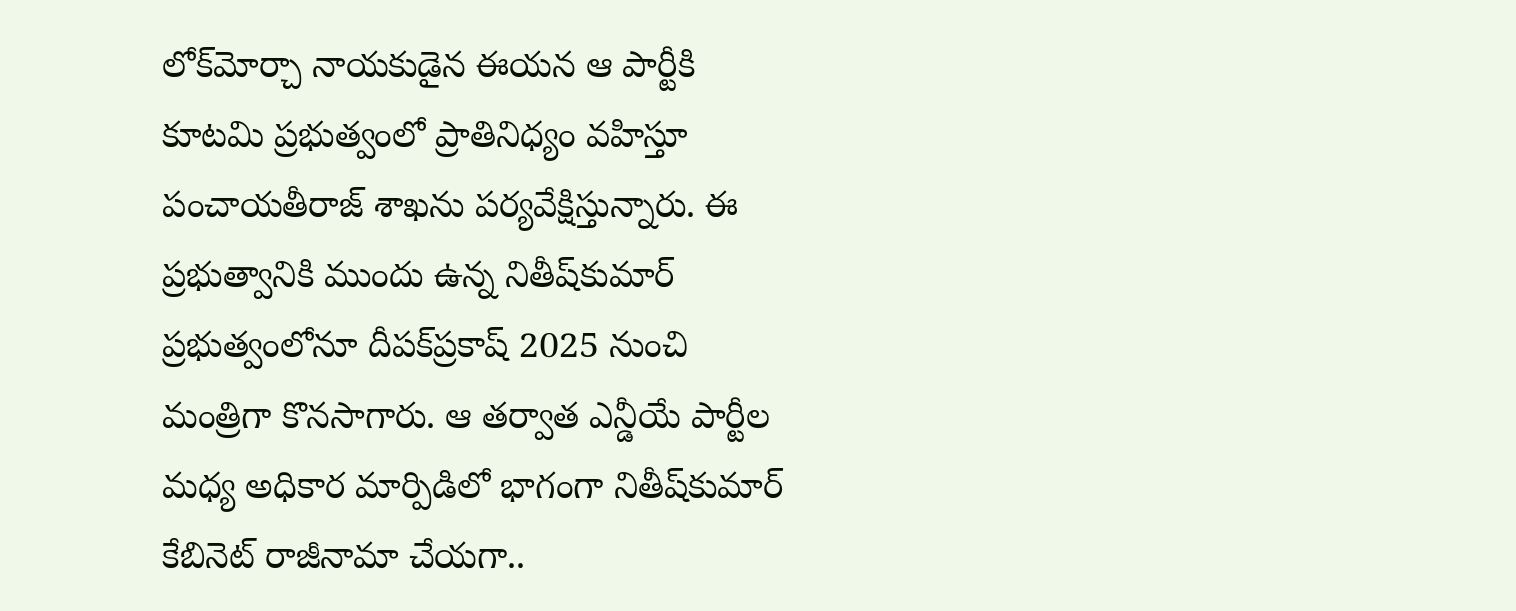లోక్‌మోర్చా నాయకుడైన ఈయన ఆ పార్టీకి కూటమి ప్రభుత్వంలో ప్రాతినిధ్యం వహిస్తూ పంచాయతీరాజ్ శాఖను పర్యవేక్షిస్తున్నారు. ఈ ప్రభుత్వానికి ముందు ఉన్న నితీష్‌కుమార్ ప్రభుత్వంలోనూ దీపక్‌ప్రకాష్ 2025 నుంచి మంత్రిగా కొనసాగారు. ఆ తర్వాత ఎన్డీయే పార్టీల మధ్య అధికార మార్పిడిలో భాగంగా నితీష్‌కుమార్ కేబినెట్ రాజీనామా చేయగా..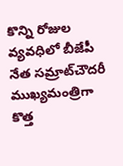కొన్ని రోజుల వ్యవధిలో బీజేపీ నేత సమ్రాట్‌చౌదరీ ముఖ్యమంత్రిగా కొత్త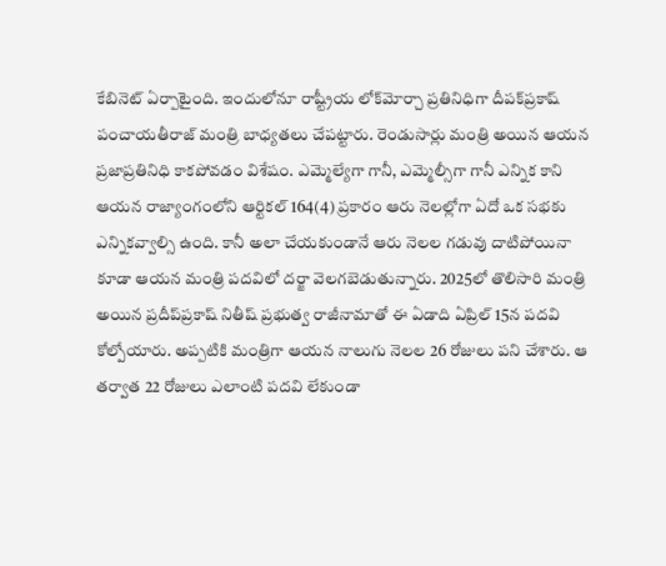కేబినెట్ ఏర్పాటైంది. ఇందులోనూ రాష్ట్రీయ లోక్‌మోర్చా ప్రతినిధిగా దీపక్‌ప్రకాష్ పంచాయతీరాజ్ మంత్రి బాధ్యతలు చేపట్టారు. రెండుసార్లు మంత్రి అయిన ఆయన ప్రజాప్రతినిధి కాకపోవడం విశేషం. ఎమ్మెల్యేగా గానీ, ఎమ్మెల్సీగా గానీ ఎన్నిక కాని ఆయన రాజ్యాంగంలోని ఆర్టికల్ 164(4) ప్రకారం ఆరు నెలల్లోగా ఏదో ఒక సభకు ఎన్నికవ్వాల్సి ఉంది. కానీ అలా చేయకుండానే ఆరు నెలల గడువు దాటిపోయినా కూడా ఆయన మంత్రి పదవిలో దర్జా వెలగబెడుతున్నారు. 2025లో తొలిసారి మంత్రి అయిన ప్రదీప్‌ప్రకాష్ నితీష్ ప్రభుత్వ రాజీనామాతో ఈ ఏడాది ఏప్రిల్ 15న పదవి కోల్పోయారు. అప్పటికి మంత్రిగా ఆయన నాలుగు నెలల 26 రోజులు పని చేశారు. ఆ తర్వాత 22 రోజులు ఎలాంటి పదవి లేకుండా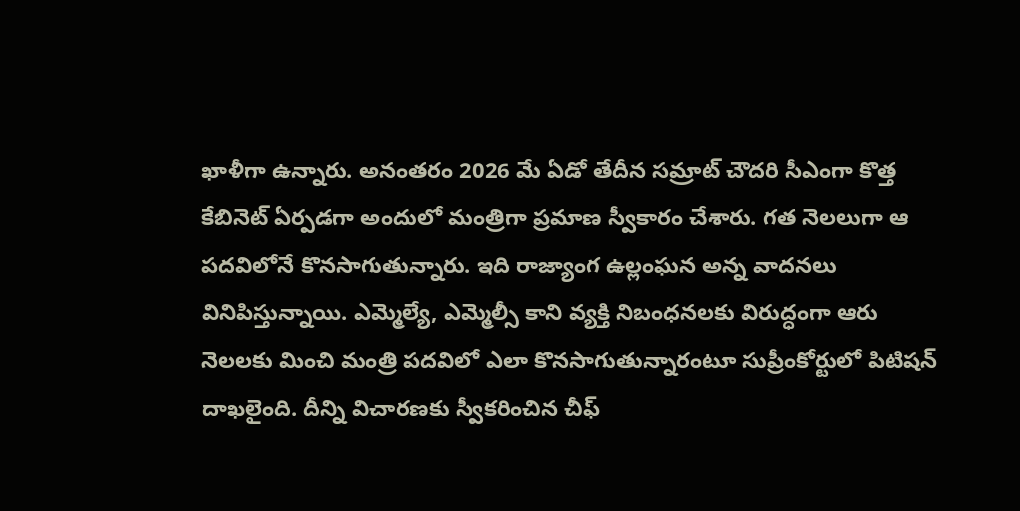ఖాళీగా ఉన్నారు. అనంతరం 2026 మే ఏడో తేదీన సమ్రాట్ చౌదరి సీఎంగా కొత్త కేబినెట్ ఏర్పడగా అందులో మంత్రిగా ప్రమాణ స్వీకారం చేశారు. గత నెలలుగా ఆ పదవిలోనే కొనసాగుతున్నారు. ఇది రాజ్యాంగ ఉల్లంఘన అన్న వాదనలు వినిపిస్తున్నాయి. ఎమ్మెల్యే, ఎమ్మెల్సీ కాని వ్యక్తి నిబంధనలకు విరుద్ధంగా ఆరు నెలలకు మించి మంత్రి పదవిలో ఎలా కొనసాగుతున్నారంటూ సుప్రీంకోర్టులో పిటిషన్ దాఖలైంది. దీన్ని విచారణకు స్వీకరించిన చీఫ్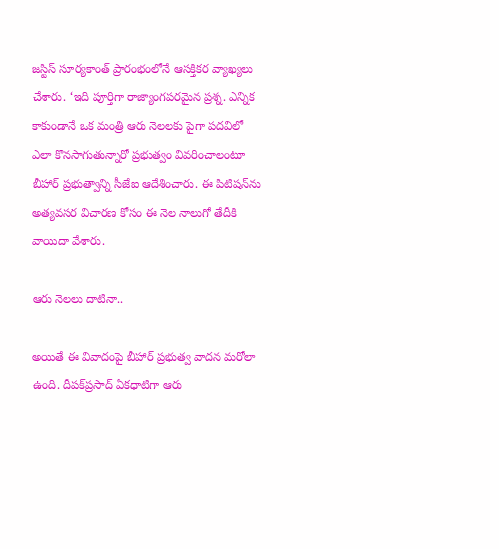జస్టిస్ సూర్యకాంత్ ప్రారంభంలోనే ఆసక్తికర వ్యాఖ్యలు చేశారు. ‘ఇది పూర్తిగా రాజ్యాంగపరమైన ప్రశ్న. ఎన్నిక కాకుండానే ఒక మంత్రి ఆరు నెలలకు పైగా పదవిలో ఎలా కొనసాగుతున్నారో ప్రభుత్వం వివరించాలంటూ బీహార్ ప్రభుత్వాన్ని సీజేఐ ఆదేశించారు. ఈ పిటిషన్‌ను అత్యవసర విచారణ కోసం ఈ నెల నాలుగో తేదీకి వాయిదా వేశారు.

ఆరు నెలలు దాటినా..

అయితే ఈ వివాదంపై బీహార్ ప్రభుత్వ వాదన మరోలా ఉంది. దీపక్‌ప్రసాద్ ఏకధాటిగా ఆరు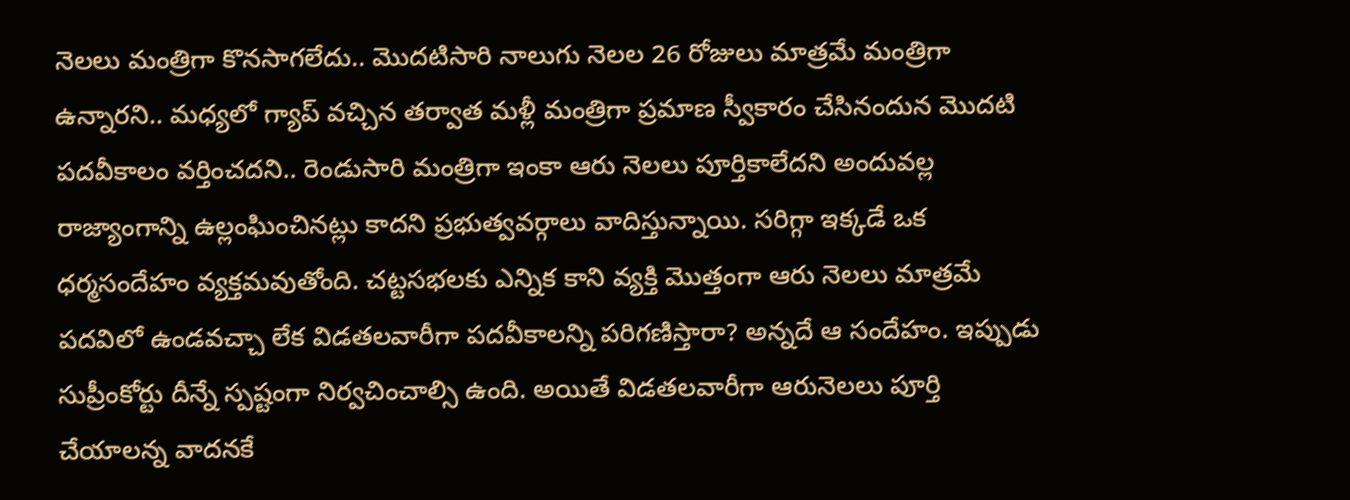నెలలు మంత్రిగా కొనసాగలేదు.. మొదటిసారి నాలుగు నెలల 26 రోజులు మాత్రమే మంత్రిగా ఉన్నారని.. మధ్యలో గ్యాప్ వచ్చిన తర్వాత మళ్లీ మంత్రిగా ప్రమాణ స్వీకారం చేసినందున మొదటి పదవీకాలం వర్తించదని.. రెండుసారి మంత్రిగా ఇంకా ఆరు నెలలు పూర్తికాలేదని అందువల్ల రాజ్యాంగాన్ని ఉల్లంఘించినట్లు కాదని ప్రభుత్వవర్గాలు వాదిస్తున్నాయి. సరిగ్గా ఇక్కడే ఒక ధర్మసందేహం వ్యక్తమవుతోంది. చట్టసభలకు ఎన్నిక కాని వ్యక్తి మొత్తంగా ఆరు నెలలు మాత్రమే పదవిలో ఉండవచ్చా లేక విడతలవారీగా పదవీకాలన్ని పరిగణిస్తారా? అన్నదే ఆ సందేహం. ఇప్పుడు సుప్రీంకోర్టు దీన్నే స్పష్టంగా నిర్వచించాల్సి ఉంది. అయితే విడతలవారీగా ఆరునెలలు పూర్తి చేయాలన్న వాదనకే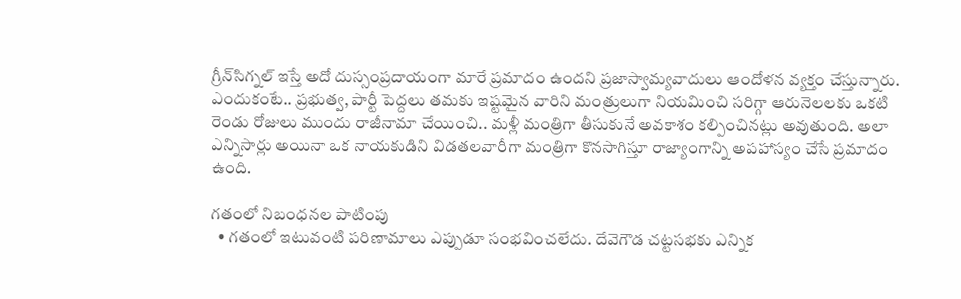గ్రీన్‌సిగ్నల్ ఇస్తే అదో దుస్సంప్రదాయంగా మారే ప్రమాదం ఉందని ప్రజాస్వామ్యవాదులు ఆందోళన వ్యక్తం చేస్తున్నారు. ఎందుకంటే.. ప్రభుత్వ, పార్టీ పెద్దలు తమకు ఇష్టమైన వారిని మంత్రులుగా నియమించి సరిగ్గా ఆరునెలలకు ఒకటి రెండు రోజులు ముందు రాజీనామా చేయించి.. మళ్లీ మంత్రిగా తీసుకునే అవకాశం కల్పించినట్లు అవుతుంది. అలా ఎన్నిసార్లు అయినా ఒక నాయకుడిని విడతలవారీగా మంత్రిగా కొనసాగిస్తూ రాజ్యాంగాన్ని అపహాస్యం చేసే ప్రమాదం ఉంది.

గతంలో నిబంధనల పాటింపు
  • గతంలో ఇటువంటి పరిణామాలు ఎప్పుడూ సంభవించలేదు. దేవెగౌడ చట్టసభకు ఎన్నిక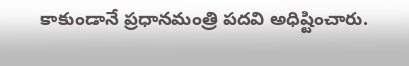కాకుండానే ప్రధానమంత్రి పదవి అధిష్టించారు.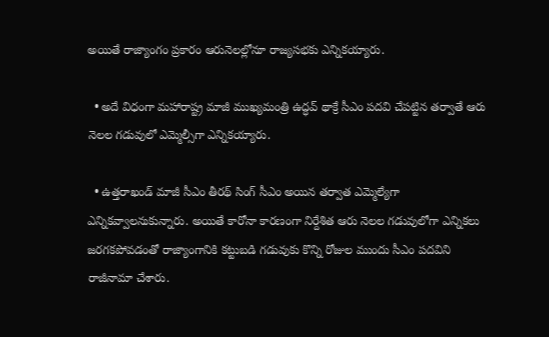అయితే రాజ్యాంగం ప్రకారం ఆరునెలల్లోనూ రాజ్యసభకు ఎన్నికయ్యారు.

  • అదే విధంగా మహారాష్ట్ర మాజీ ముఖ్యమంత్రి ఉద్ధవ్ థాక్రే సీఎం పదవి చేపట్టిన తర్వాతే ఆరు నెలల గడువులో ఎమ్మెల్సీగా ఎన్నికయ్యారు.

  • ఉత్తరాఖండ్ మాజీ సీఎం తీరథ్ సింగ్ సీఎం అయిన తర్వాత ఎమ్మెల్యేగా ఎన్నికవ్వాలనుకున్నారు. అయితే కారోనా కారణంగా నిర్దేశిత ఆరు నెలల గడువులోగా ఎన్నికలు జరగకపోవడంతో రాజ్యాంగానికి కట్టుబడి గడువుకు కొన్ని రోజుల ముందు సీఎం పదవిని రాజీనామా చేశారు.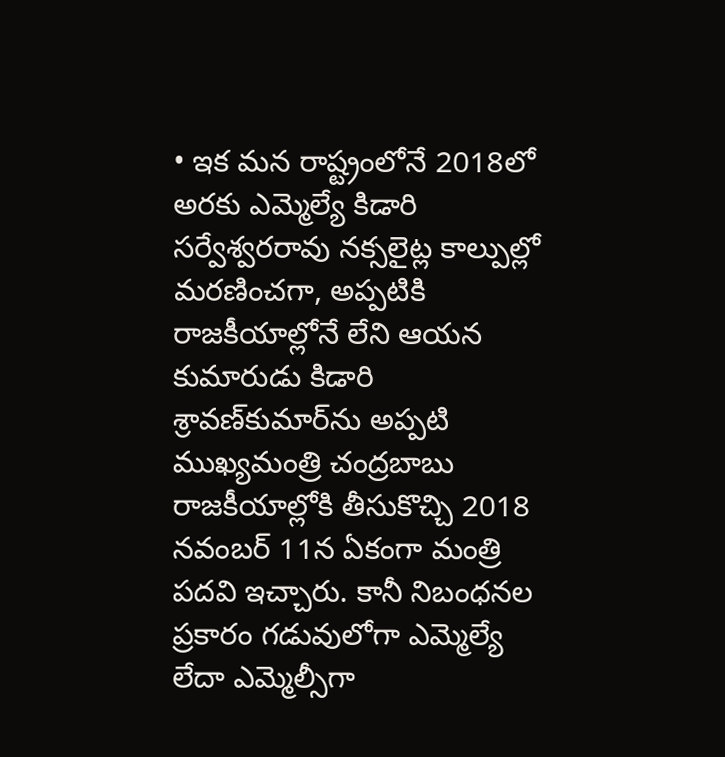• ఇక మన రాష్ట్రంలోనే 2018లో అరకు ఎమ్మెల్యే కిడారి సర్వేశ్వరరావు నక్సలైట్ల కాల్పుల్లో మరణించగా, అప్పటికి రాజకీయాల్లోనే లేని ఆయన కుమారుడు కిడారి శ్రావణ్‌కుమార్‌ను అప్పటి ముఖ్యమంత్రి చంద్రబాబు రాజకీయాల్లోకి తీసుకొచ్చి 2018 నవంబర్ 11న ఏకంగా మంత్రి పదవి ఇచ్చారు. కానీ నిబంధనల ప్రకారం గడువులోగా ఎమ్మెల్యే లేదా ఎమ్మెల్సీగా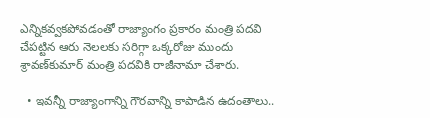ఎన్నికవ్వకపోవడంతో రాజ్యాంగం ప్రకారం మంత్రి పదవి చేపట్టిన ఆరు నెలలకు సరిగ్గా ఒక్కరోజు ముందు శ్రావణ్‌కుమార్ మంత్రి పదవికి రాజీనామా చేశారు.

  • ఇవన్నీ రాజ్యాంగాన్ని గౌరవాన్ని కాపాడిన ఉదంతాలు..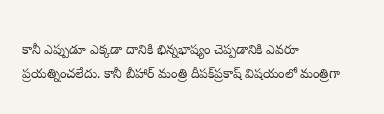కానీ ఎప్పుడూ ఎక్కడా దానికి భిన్నభాష్యం చెప్పడానికి ఎవరూ ప్రయత్నించలేదు. కానీ బీహార్ మంత్రి దీపక్‌ప్రకాష్ విషయంలో మంత్రిగా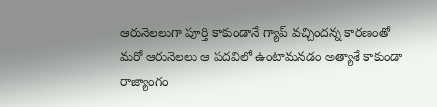ఆరునెలలుగా పూర్తి కాకుండానే గ్యాప్ వచ్చిందన్న కారణంతో మరో ఆరునెలలు ఆ పదవిలో ఉంటామనడం అత్యాశే కాకుండా రాజ్యాంగం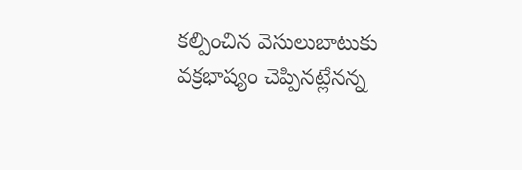కల్పించిన వెసులుబాటుకు వక్రభాష్యం చెప్పినట్లేనన్న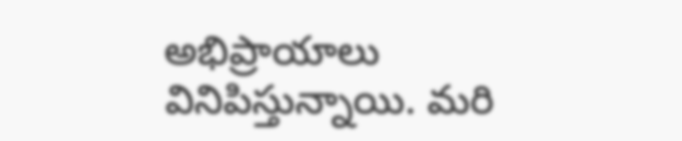అభిప్రాయాలు వినిపిస్తున్నాయి. మరి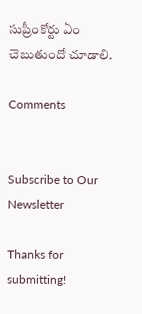సుప్రీంకోర్టు ఏం చెబుతుందో చూడాలి.

Comments


Subscribe to Our Newsletter

Thanks for submitting!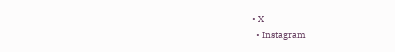• X
  • Instagram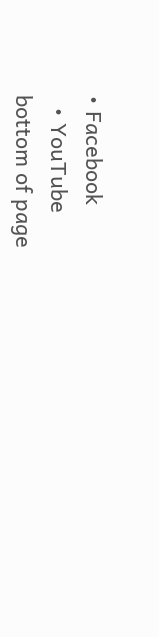• Facebook
  • YouTube
bottom of page